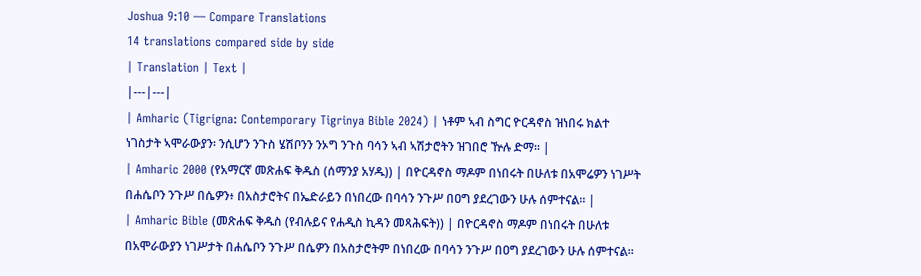Joshua 9:10 — Compare Translations
14 translations compared side by side
| Translation | Text |
|---|---|
| Amharic (Tigrigna: Contemporary Tigrinya Bible 2024) | ነቶም ኣብ ስግር ዮርዳኖስ ዝነበሩ ክልተ ነገስታት ኣሞራውያን፡ ንሲሆን ንጉስ ሄሽቦንን ንኦግ ንጉስ ባሳን ኣብ ኣሽታሮትን ዝገበሮ ዅሉ ድማ። |
| Amharic 2000 (የአማርኛ መጽሐፍ ቅዱስ (ሰማንያ አሃዱ)) | በዮርዳኖስ ማዶም በነበሩት በሁለቱ በአሞሬዎን ነገሥት በሐሴቦን ንጉሥ በሴዎን፥ በአስታሮትና በኤድራይን በነበረው በባሳን ንጉሥ በዐግ ያደረገውን ሁሉ ሰምተናል። |
| Amharic Bible (መጽሐፍ ቅዱስ (የብሉይና የሐዲስ ኪዳን መጻሕፍት)) | በዮርዳኖስ ማዶም በነበሩት በሁለቱ በአሞራውያን ነገሥታት በሐሴቦን ንጉሥ በሴዎን በአስታሮትም በነበረው በባሳን ንጉሥ በዐግ ያደረገውን ሁሉ ሰምተናል።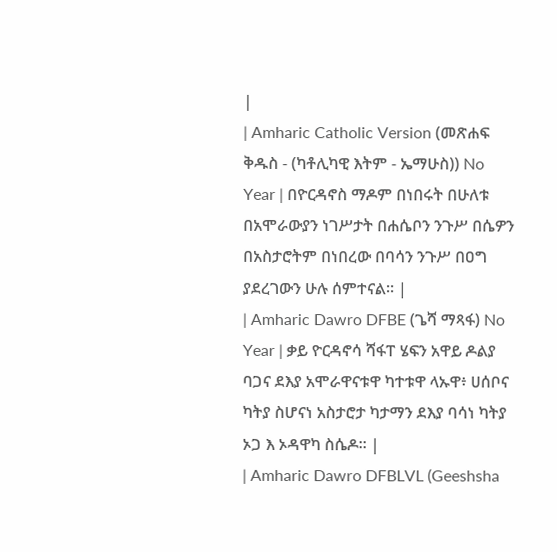|
| Amharic Catholic Version (መጽሐፍ ቅዱስ - (ካቶሊካዊ እትም - ኤማሁስ)) No Year | በዮርዳኖስ ማዶም በነበሩት በሁለቱ በአሞራውያን ነገሥታት በሐሴቦን ንጉሥ በሴዎን በአስታሮትም በነበረው በባሳን ንጉሥ በዐግ ያደረገውን ሁሉ ሰምተናል። |
| Amharic Dawro DFBE (ጌሻ ማጻፋ) No Year | ቃይ ዮርዳኖሳ ሻፋፐ ሄፍን አዋይ ዶልያ ባጋና ደእያ አሞራዋናቱዋ ካተቱዋ ላኡዋ፥ ሀሰቦና ካትያ ስሆናነ አስታሮታ ካታማን ደእያ ባሳነ ካትያ ኦጋ እ ኦዳዋካ ስሴዶ። |
| Amharic Dawro DFBLVL (Geeshsha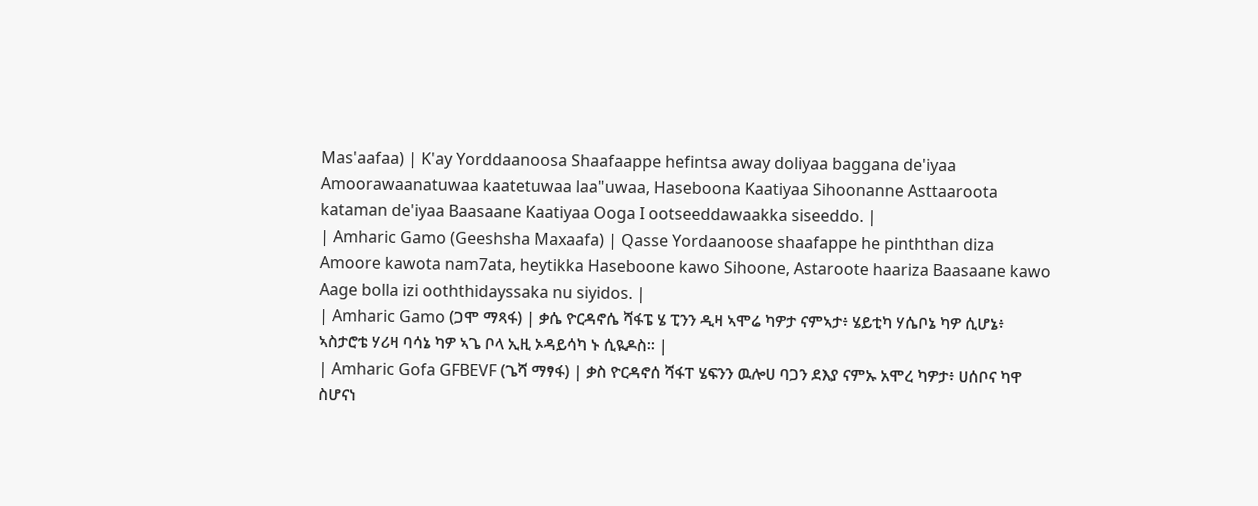Mas'aafaa) | K'ay Yorddaanoosa Shaafaappe hefintsa away doliyaa baggana de'iyaa Amoorawaanatuwaa kaatetuwaa laa"uwaa, Haseboona Kaatiyaa Sihoonanne Asttaaroota kataman de'iyaa Baasaane Kaatiyaa Ooga I ootseeddawaakka siseeddo. |
| Amharic Gamo (Geeshsha Maxaafa) | Qasse Yordaanoose shaafappe he pinththan diza Amoore kawota nam7ata, heytikka Haseboone kawo Sihoone, Astaroote haariza Baasaane kawo Aage bolla izi ooththidayssaka nu siyidos. |
| Amharic Gamo (ጋሞ ማጻፋ) | ቃሴ ዮርዳኖሴ ሻፋፔ ሄ ፒንን ዲዛ ኣሞሬ ካዎታ ናምኣታ፥ ሄይቲካ ሃሴቦኔ ካዎ ሲሆኔ፥ ኣስታሮቴ ሃሪዛ ባሳኔ ካዎ ኣጌ ቦላ ኢዚ ኦዳይሳካ ኑ ሲዪዶስ። |
| Amharic Gofa GFBEVF (ጌሻ ማፃፋ) | ቃስ ዮርዳኖሰ ሻፋፐ ሄፍንን ዉሎሀ ባጋን ደእያ ናምኡ አሞረ ካዎታ፥ ሀሰቦና ካዋ ስሆናነ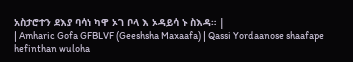አስታሮተን ደእያ ባሳነ ካዋ ኦገ ቦላ እ ኦዳይሳ ኑ ስእዳ። |
| Amharic Gofa GFBLVF (Geeshsha Maxaafa) | Qassi Yordaanose shaafape hefinthan wuloha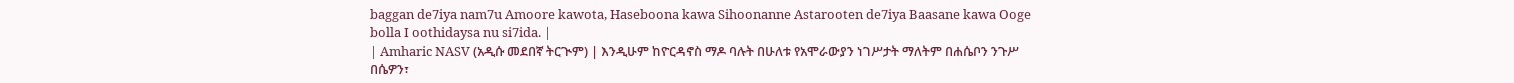baggan de7iya nam7u Amoore kawota, Haseboona kawa Sihoonanne Astarooten de7iya Baasane kawa Ooge bolla I oothidaysa nu si7ida. |
| Amharic NASV (አዲሱ መደበኛ ትርጒም) | እንዲሁም ከዮርዳኖስ ማዶ ባሉት በሁለቱ የአሞራውያን ነገሥታት ማለትም በሐሴቦን ንጉሥ በሴዎን፣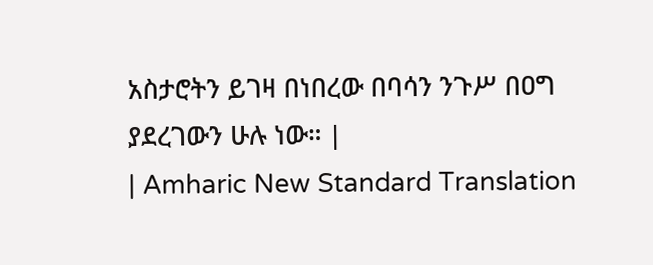አስታሮትን ይገዛ በነበረው በባሳን ንጉሥ በዐግ ያደረገውን ሁሉ ነው። |
| Amharic New Standard Translation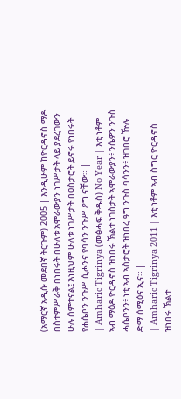(አማርኛ አዲሱ መደበኛ ትርጉም) 2005 | እንዲሁም ከዮርዳኖስ ማዶ በስተምሥራቅ በነበሩት በሁለቱ አሞራውያን ነገሥታት ላይ ያደረገውን ሁሉ ሰምተናል፤ እነዚህም ሁለቱ ነገሥታት በዐስታሮት ይኖሩ የነበሩት የሐሴቦን ንጉሥ ሲሖንና የባሳን ንጉሥ ዖግ ናቸው። |
| Amharic Tigrinya (መፅሓፍ ቅዱስ) No Year | እቲ ነቶም ኣብ ማዕዶ ዮርዳኖስ ዝነበሩ ኽልተ ነገስታት ኣሞራውያን፥ ንሴዎን ንጉስ ሓሴቦንን፥ ነቲ ኣብ ኣስታሮት ዝነበረ ዓግ ንጉስ ባሳንን፥ ዝገበሮ ዅሉ ድማ ሰሚዕና ኢና። |
| Amharic Tigrinya 2011 | እቲ ነቶም ኣብ ስግር ዮርዳኖስ ዝነበሩ ኽልተ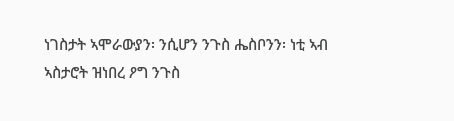ነገስታት ኣሞራውያን፡ ንሲሆን ንጉስ ሔስቦንን፡ ነቲ ኣብ ኣስታሮት ዝነበረ ዖግ ንጉስ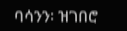ባሳንን፡ ዝገበሮ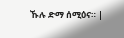ኹሉ ድማ ሰሚዕና። |